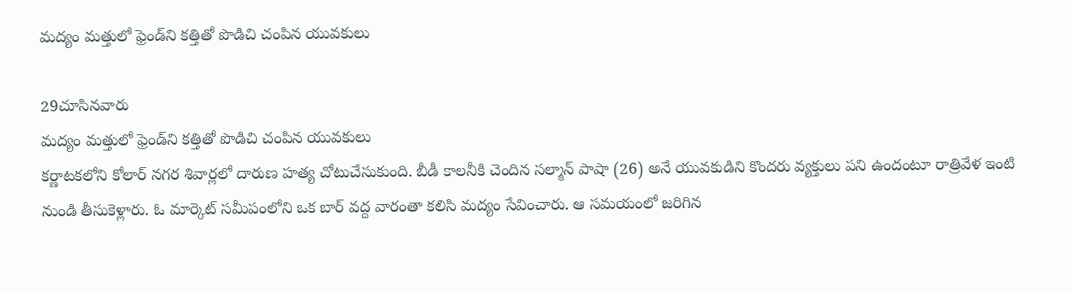మద్యం మత్తులో ఫ్రెండ్‌ని కత్తితో పొడిచి చంపిన యువకులు

29చూసినవారు
మద్యం మత్తులో ఫ్రెండ్‌ని కత్తితో పొడిచి చంపిన యువకులు
కర్ణాటకలోని కోలార్ నగర శివార్లలో దారుణ హత్య చోటుచేసుకుంది. బీడీ కాలనీకి చెందిన సల్మాన్ పాషా (26) అనే యువకుడిని కొందరు వ్యక్తులు పని ఉందంటూ రాత్రివేళ ఇంటి నుండి తీసుకెళ్లారు. ఓ మార్కెట్ సమీపంలోని ఒక బార్ వద్ద వారంతా కలిసి మద్యం సేవించారు. ఆ సమయంలో జరిగిన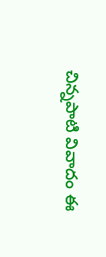చిన్నపాటి వివాదం ఈ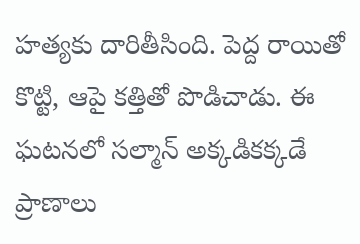హత్యకు దారితీసింది. పెద్ద రాయితో కొట్టి, ఆపై కత్తితో పొడిచాడు. ఈ ఘటనలో సల్మాన్ అక్కడికక్కడే ప్రాణాలు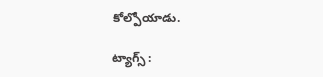కోల్పోయాడు.

ట్యాగ్స్ :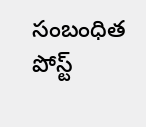సంబంధిత పోస్ట్